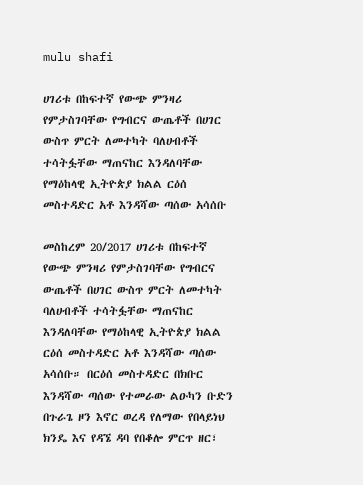mulu shafi

ሀገሪቱ በከፍተኛ የውጭ ምንዛሪ የምታስገባቸው የግብርና ውጤቶች በሀገር ውስጥ ምርት ለመተካት ባለሀብቶች ተሳትፏቸው ማጠናከር እንዳለባቸው የማዕከላዊ ኢትዮጵያ ክልል ርዕሰ መስተዳድር አቶ እንዳሻው ጣሰው አሳሰቡ

መስከረም 20/2017 ሀገሪቱ በከፍተኛ የውጭ ምንዛሪ የምታስገባቸው የግብርና ውጤቶች በሀገር ውስጥ ምርት ለመተካት ባለሀብቶች ተሳትፏቸው ማጠናከር እንዳለባቸው የማዕከላዊ ኢትዮጵያ ክልል ርዕሰ መስተዳድር አቶ እንዳሻው ጣሰው አሳሰቡ። በርዕሰ መስተዳድር በክቡር እንዳሻው ጣሰው የተመራው ልዑካን ቡድን በጉራጌ ዞን እኖር ወረዳ የለማው የበላይነህ ክንዴ እና የዳኜ ዳባ የበቆሎ ምርጥ ዘር፣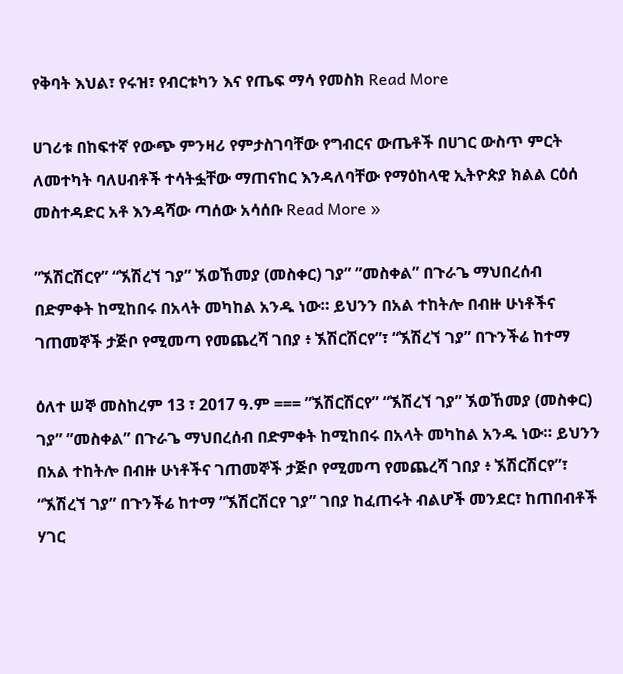የቅባት እህል፣ የሩዝ፣ የብርቱካን እና የጤፍ ማሳ የመስክ Read More

ሀገሪቱ በከፍተኛ የውጭ ምንዛሪ የምታስገባቸው የግብርና ውጤቶች በሀገር ውስጥ ምርት ለመተካት ባለሀብቶች ተሳትፏቸው ማጠናከር እንዳለባቸው የማዕከላዊ ኢትዮጵያ ክልል ርዕሰ መስተዳድር አቶ እንዳሻው ጣሰው አሳሰቡ Read More »

”ኧሽርሽርየ” “ኧሽረኘ ገያ” ኧወኸመያ (መስቀር) ገያ” ”መስቀል” በጉራጌ ማህበረሰብ በድምቀት ከሚከበሩ በአላት መካከል አንዱ ነው። ይህንን በአል ተከትሎ በብዙ ሁነቶችና ገጠመኞች ታጅቦ የሚመጣ የመጨረሻ ገበያ ፥ ኧሽርሽርየ”፣ “ኧሽረኘ ገያ” በጉንችሬ ከተማ

ዕለተ ሠኞ መስከረም 13 ፣ 2017 ዓ.ም === ”ኧሽርሽርየ” “ኧሽረኘ ገያ” ኧወኸመያ (መስቀር) ገያ” ”መስቀል” በጉራጌ ማህበረሰብ በድምቀት ከሚከበሩ በአላት መካከል አንዱ ነው። ይህንን በአል ተከትሎ በብዙ ሁነቶችና ገጠመኞች ታጅቦ የሚመጣ የመጨረሻ ገበያ ፥ ኧሽርሽርየ”፣ “ኧሽረኘ ገያ” በጉንችሬ ከተማ ”ኧሽርሽርየ ገያ” ገበያ ከፈጠሩት ብልሆች መንደር፣ ከጠበብቶች ሃገር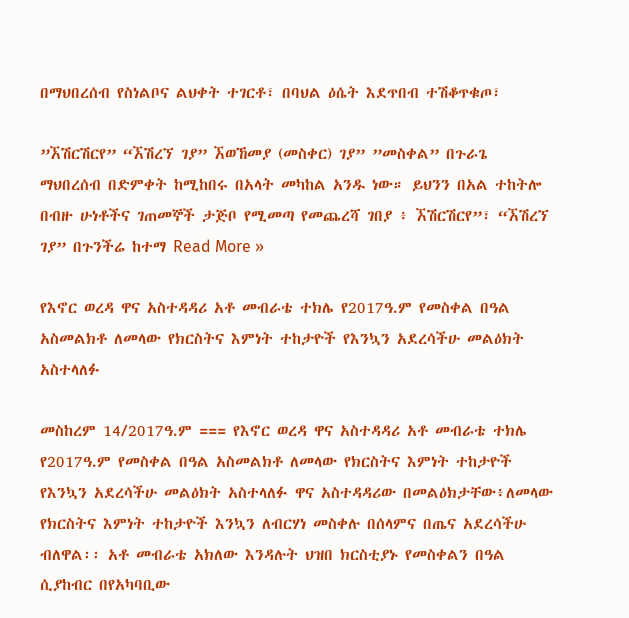በማህበረሰብ የስነልቦና ልህቀት ተገርቶ፣ በባህል ዕሴት እደጥበብ ተሽቆጥቁጦ፣

”ኧሽርሽርየ” “ኧሽረኘ ገያ” ኧወኸመያ (መስቀር) ገያ” ”መስቀል” በጉራጌ ማህበረሰብ በድምቀት ከሚከበሩ በአላት መካከል አንዱ ነው። ይህንን በአል ተከትሎ በብዙ ሁነቶችና ገጠመኞች ታጅቦ የሚመጣ የመጨረሻ ገበያ ፥ ኧሽርሽርየ”፣ “ኧሽረኘ ገያ” በጉንችሬ ከተማ Read More »

የእኖር ወረዳ ዋና አስተዳዳሪ አቶ መብራቴ ተክሌ የ2017ዓ.ም የመስቀል በዓል አስመልክቶ ለመላው የክርስትና እምነት ተከታዮች የእንኳን አደረሳችሁ መልዕክት አስተላለፉ

መስከረም 14/2017ዓ.ም === የእኖር ወረዳ ዋና አስተዳዳሪ አቶ መብራቴ ተክሌ የ2017ዓ.ም የመስቀል በዓል አስመልክቶ ለመላው የክርስትና እምነት ተከታዮች የእንኳን አደረሳችሁ መልዕክት አስተላለፉ ዋና አስተዳዳሪው በመልዕክታቸው፥ለመላው የክርስትና እምነት ተከታዮች እንኳን ለብርሃነ መስቀሉ በሰላምና በጤና አደረሳችሁ ብለዋል፡፡ አቶ መብራቴ አክለው እንዳሉት ህዝበ ክርስቲያኑ የመስቀልን በዓል ሲያከብር በየአካባቢው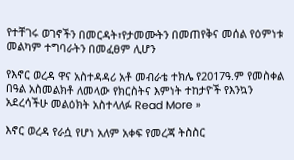የተቸገሩ ወገኖችን በመርዳት፣የታመሙትን በመጠየቅና መሰል የዕምነቱ መልካም ተግባራትን በመፈፀም ሊሆን

የእኖር ወረዳ ዋና አስተዳዳሪ አቶ መብራቴ ተክሌ የ2017ዓ.ም የመስቀል በዓል አስመልክቶ ለመላው የክርስትና እምነት ተከታዮች የእንኳን አደረሳችሁ መልዕክት አስተላለፉ Read More »

እኖር ወረዳ የራሷ የሆነ አለም አቀፍ የመረጃ ትስስር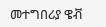መተግበሪያ ዌቭ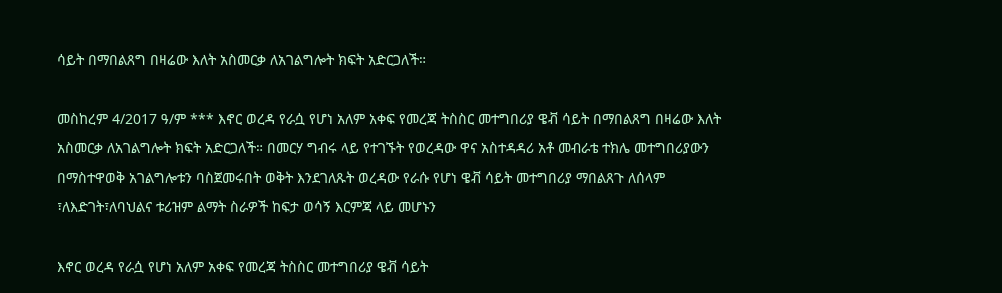ሳይት በማበልጸግ በዛሬው እለት አስመርቃ ለአገልግሎት ክፍት አድርጋለች።

መስከረም 4/2017 ዓ/ም *** እኖር ወረዳ የራሷ የሆነ አለም አቀፍ የመረጃ ትስስር መተግበሪያ ዌቭ ሳይት በማበልጸግ በዛሬው እለት አስመርቃ ለአገልግሎት ክፍት አድርጋለች። በመርሃ ግብሩ ላይ የተገኙት የወረዳው ዋና አስተዳዳሪ አቶ መብራቴ ተክሌ መተግበሪያውን በማስተዋወቅ አገልግሎቱን ባስጀመሩበት ወቅት እንደገለጹት ወረዳው የራሱ የሆነ ዌቭ ሳይት መተግበሪያ ማበልጸጉ ለሰላም ፣ለእድገት፣ለባህልና ቱሪዝም ልማት ስራዎች ከፍታ ወሳኝ እርምጃ ላይ መሆኑን

እኖር ወረዳ የራሷ የሆነ አለም አቀፍ የመረጃ ትስስር መተግበሪያ ዌቭ ሳይት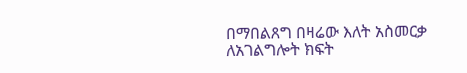በማበልጸግ በዛሬው እለት አስመርቃ ለአገልግሎት ክፍት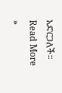አድርጋለች። Read More »